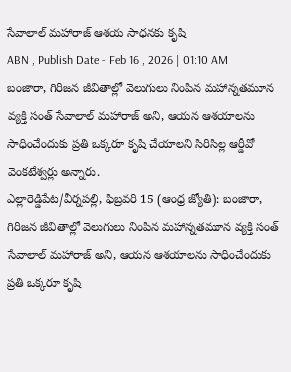సేవాలాల్ మహారాజ్ ఆశయ సాధనకు కృషి
ABN , Publish Date - Feb 16 , 2026 | 01:10 AM
బంజారా, గిరిజన జీవితాల్లో వెలుగులు నింపిన మహాన్నతమూన వ్యక్తి సంత్ సేవాలాల్ మహారాజ్ అని, ఆయన ఆశయాలను సాధించేందుకు ప్రతి ఒక్కరూ కృషి చేయాలని సిరిసిల్ల ఆర్డీవో వెంకటేశ్వర్లు అన్నారు.
ఎల్లారెడ్డిపేట/వీర్నపల్లి, ఫిబ్రవరి 15 (ఆంధ్ర జ్యోతి): బంజారా, గిరిజన జీవితాల్లో వెలుగులు నింపిన మహాన్నతమూన వ్యక్తి సంత్ సేవాలాల్ మహారాజ్ అని, ఆయన ఆశయాలను సాధించేందుకు ప్రతి ఒక్కరూ కృషి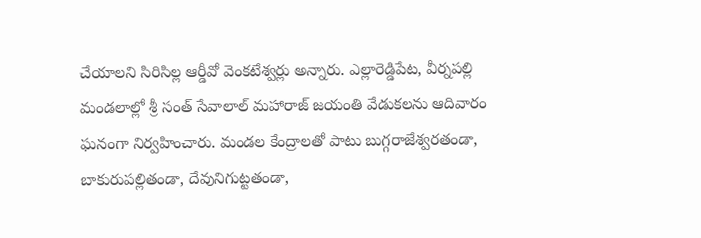చేయాలని సిరిసిల్ల ఆర్డీవో వెంకటేశ్వర్లు అన్నారు. ఎల్లారెడ్డిపేట, వీర్నపల్లి మండలాల్లో శ్రీ సంత్ సేవాలాల్ మహారాజ్ జయంతి వేడుకలను ఆదివారం ఘనంగా నిర్వహించారు. మండల కేంద్రాలతో పాటు బుగ్గరాజేశ్వరతండా, బాకురుపల్లితండా, దేవునిగుట్టతండా,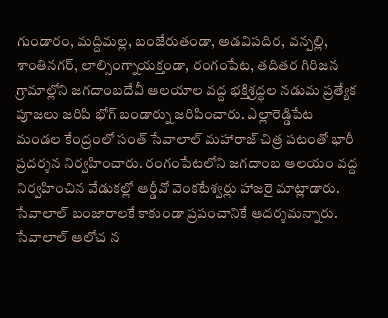గుండారం, మద్దిమల్ల, బంజేరుతండా, అడవిపదిర, వన్పల్లి, శాంతినగర్, లాల్సింగ్నాయక్తండా, రంగంపేట, తదితర గిరిజన గ్రామాల్లోని జగదాంబదేవీ ఆలయాల వద్ద భక్తిశ్రద్ధల నడుమ ప్రత్యేక పూజలు జరిపి భోగ్ బండార్ను జరిపించారు. ఎల్లారెడ్డిపేట మండల కేంద్రంలో సంత్ సేవాలాల్ మహారాజ్ చిత్ర పటంతో భారీ ప్రదర్శన నిర్వహించారు. రంగంపేటలోని జగదాంబ ఆలయం వద్ద నిర్వహించిన వేడుకల్లో ఆర్డీవో వెంకటేశ్వర్లు హాజరై మాట్లాడారు. సేవాలాల్ బంజారాలకే కాకుండా ప్రపంచానికే ఆదర్శమన్నారు. సేవాలాల్ ఆలోచ న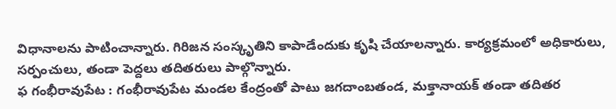విధానాలను పాటించాన్నారు. గిరిజన సంస్కృతిని కాపాడేందుకు కృషి చేయాలన్నారు. కార్యక్రమంలో అధికారులు, సర్పంచులు, తండా పెద్దలు తదితరులు పాల్గొన్నారు.
ఫ గంభీరావుపేట : గంభీరావుపేట మండల కేంద్రంతో పాటు జగదాంబతండ, మక్తానాయక్ తండా తదితర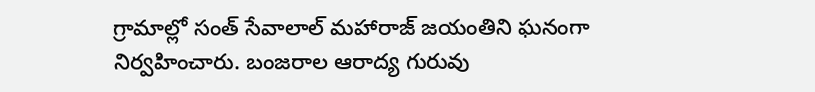గ్రామాల్లో సంత్ సేవాలాల్ మహారాజ్ జయంతిని ఘనంగా నిర్వహించారు. బంజరాల ఆరాద్య గురువు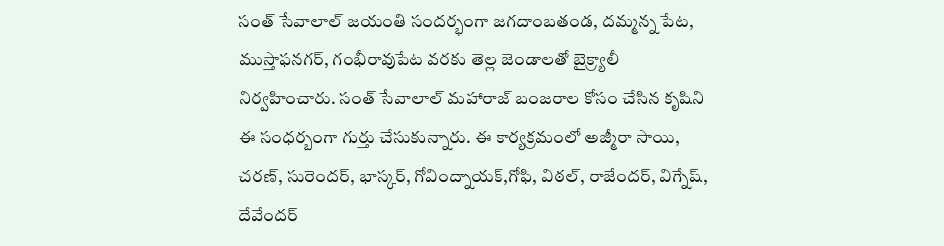సంత్ సేవాలాల్ జయంతి సందర్భంగా జగదాంబతండ, దమ్మన్న పేట, ముస్తాఫనగర్, గంభీరావుపేట వరకు తెల్ల జెండాలతో బైక్ర్యాలీ నిర్వహించారు. సంత్ సేవాలాల్ మహారాజ్ బంజరాల కోసం చేసిన కృషిని ఈ సంధర్బంగా గుర్తు చేసుకున్నారు. ఈ కార్యక్రమంలో అజ్మీరా సాయి, చరణ్, సురెందర్, భాస్కర్, గోవింద్నాయక్,గోఫి, విఠల్, రాజేందర్, విగ్నేష్, దేవేందర్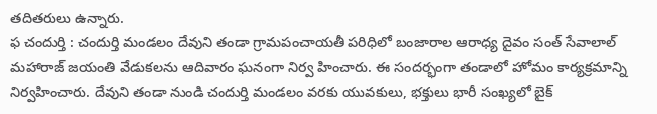తదితరులు ఉన్నారు.
ఫ చందుర్తి : చందుర్తి మండలం దేవుని తండా గ్రామపంచాయతీ పరిధిలో బంజారాల ఆరాధ్య దైవం సంత్ సేవాలాల్ మహారాజ్ జయంతి వేడుకలను ఆదివారం ఘనంగా నిర్వ హించారు. ఈ సందర్భంగా తండాలో హోమం కార్యక్రమాన్ని నిర్వహించారు. దేవుని తండా నుండి చందుర్తి మండలం వరకు యువకులు, భక్తులు భారీ సంఖ్యలో బైక్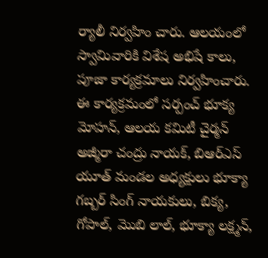ర్యాలీ నిర్వహిం చారు. ఆలయంలో స్వామివారికి విశేష అభిషే కాలు, పూజా కార్యక్రమాలు నిర్వహించారు. ఈ కార్యక్రమంలో సర్పంచ్ భూక్య మోహన్, ఆలయ కమిటీ చైర్మన్ అజ్మీరా చంద్రు నాయక్, బిఆర్ఎస్ యూత్ మండల అధ్యక్షులు భూక్యా గబ్బర్ సింగ్ నాయకులు, బిక్య, గోపాల్, మొబి లాల్, భూక్యా లక్ష్మన్,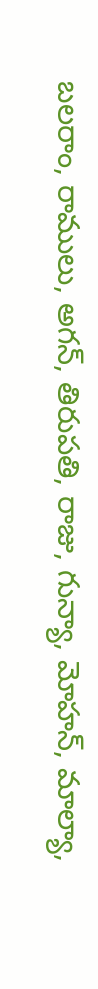బలరాం, రాములు, అగన్, తిరుపతి, రాజు, గున్యా, మోహన్, మాల్యా,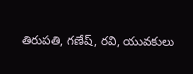తిరుపతి, గణేష్, రవి, యువకులు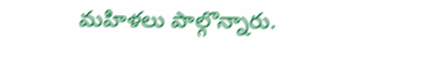మహిళలు పాల్గొన్నారు.